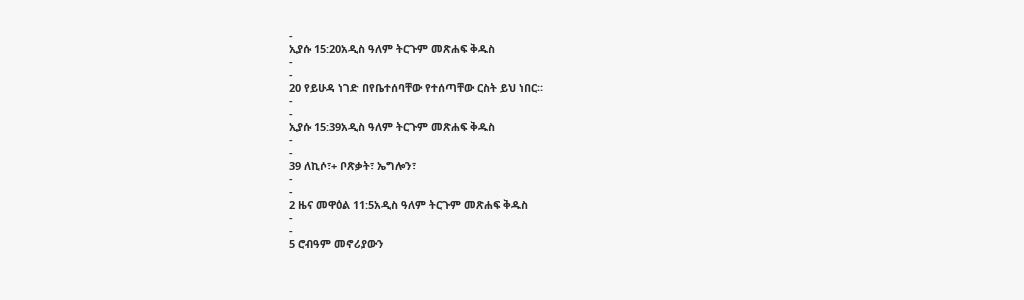-
ኢያሱ 15:20አዲስ ዓለም ትርጉም መጽሐፍ ቅዱስ
-
-
20 የይሁዳ ነገድ በየቤተሰባቸው የተሰጣቸው ርስት ይህ ነበር።
-
-
ኢያሱ 15:39አዲስ ዓለም ትርጉም መጽሐፍ ቅዱስ
-
-
39 ለኪሶ፣+ ቦጽቃት፣ ኤግሎን፣
-
-
2 ዜና መዋዕል 11:5አዲስ ዓለም ትርጉም መጽሐፍ ቅዱስ
-
-
5 ሮብዓም መኖሪያውን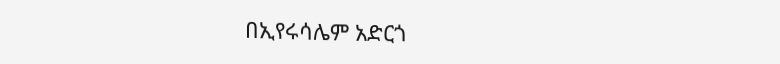በኢየሩሳሌም አድርጎ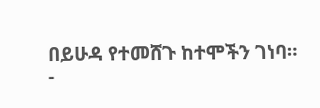በይሁዳ የተመሸጉ ከተሞችን ገነባ።
-